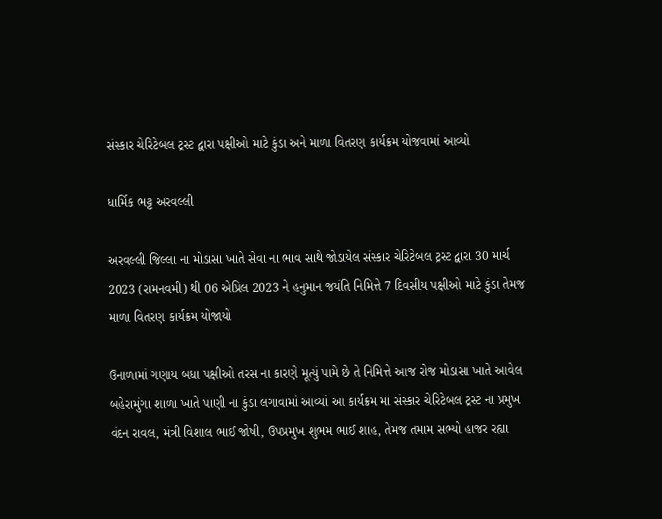સંસ્કાર ચેરિટેબલ ટ્રસ્ટ દ્વારા પક્ષીઓ માટે કુંડા અને માળા વિતરણ કાર્યક્રમ યોજવામાં આવ્યો

ધાર્મિક ભટ્ટ અરવલ્લી

અરવલ્લી જિલ્લા ના મોડાસા ખાતે સેવા ના ભાવ સાથે જોડાયેલ સંસ્કાર ચેરિટેબલ ટ્રસ્ટ દ્વારા 30 માર્ચ 2023 (રામનવમી) થી 06 એપ્રિલ 2023 ને હનુમાન જયંતિ નિમિત્તે 7 દિવસીય પક્ષીઓ માટે કુંડા તેમજ માળા વિતરણ કાર્યક્રમ યોજાયો

ઉનાળામાં ગણાય બધા પક્ષીઓ તરસ ના કારણે મૂત્યું પામે છે તે નિમિત્તે આજ રોજ મોડાસા ખાતે આવેલ બહેરામુંગા શાળા ખાતે પાણી ના કુંડા લગાવામાં આવ્યાં આ કાર્યક્રમ મા સંસ્કાર ચેરિટેબલ ટ્રસ્ટ ના પ્રમુખ વંદન રાવલ, મંત્રી વિશાલ ભાઈ જોષી, ઉપપ્રમુખ શુભમ ભાઈ શાહ, તેમજ તમામ સભ્યો હાજર રહ્યા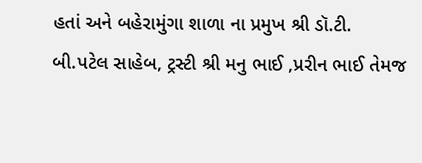હતાં અને બહેરામુંગા શાળા ના પ્રમુખ શ્રી ડૉ.ટી. બી.પટેલ સાહેબ, ટ્રસ્ટી શ્રી મનુ ભાઈ ,પ્રરીન ભાઈ તેમજ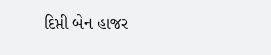દિપ્તી બેન હાજર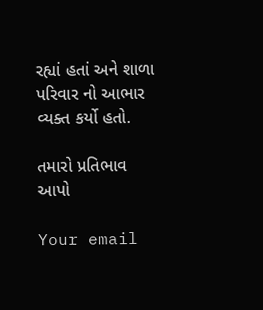રહ્યાં હતાં અને શાળા પરિવાર નો આભાર વ્યક્ત કર્યો હતો.

તમારો પ્રતિભાવ આપો

Your email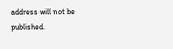address will not be published.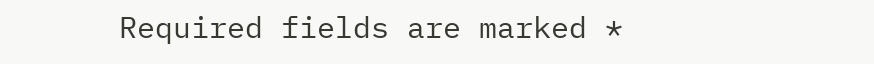Required fields are marked *